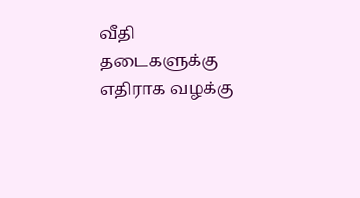வீதி தடைகளுக்கு எதிராக வழக்கு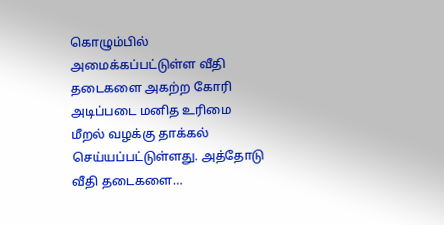கொழும்பில் அமைக்கப்பட்டுள்ள வீதி தடைகளை அகற்ற கோரி அடிப்படை மனித உரிமை மீறல் வழக்கு தாக்கல் செய்யப்பட்டுள்ளது. அத்தோடு வீதி தடைகளை…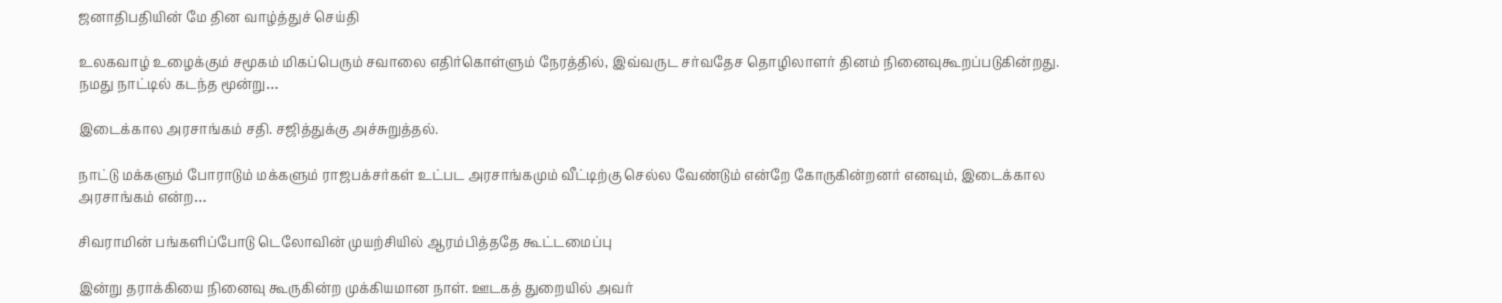ஜனாதிபதியின் மே தின வாழ்த்துச் செய்தி

உலகவாழ் உழைக்கும் சமூகம் மிகப்பெரும் சவாலை எதிர்கொள்ளும் நேரத்தில், இவ்வருட சர்வதேச தொழிலாளர் தினம் நினைவுகூறப்படுகின்றது. நமது நாட்டில் கடந்த மூன்று…

இடைக்கால அரசாங்கம் சதி. சஜித்துக்கு அச்சுறுத்தல்.

நாட்டு மக்களும் போராடும் மக்களும் ராஜபக்சர்கள் உட்பட அரசாங்கமும் வீட்டிற்கு செல்ல வேண்டும் என்றே கோருகின்றனர் எனவும், இடைக்கால அரசாங்கம் என்ற…

சிவராமின் பங்களிப்போடு டெலோவின் முயற்சியில் ஆரம்பித்ததே கூட்டமைப்பு

இன்று தராக்கியை நினைவு கூருகின்ற முக்கியமான நாள். ஊடகத் துறையில் அவர்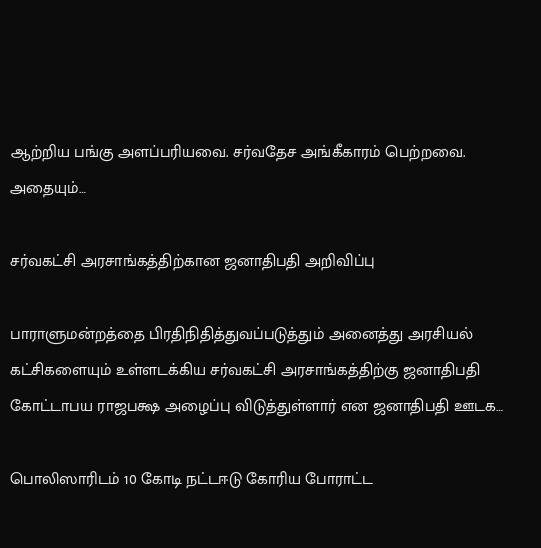ஆற்றிய பங்கு அளப்பரியவை. சர்வதேச அங்கீகாரம் பெற்றவை. அதையும்…

சர்வகட்சி அரசாங்கத்திற்கான ஜனாதிபதி அறிவிப்பு

பாராளுமன்றத்தை பிரதிநிதித்துவப்படுத்தும் அனைத்து அரசியல் கட்சிகளையும் உள்ளடக்கிய சர்வகட்சி அரசாங்கத்திற்கு ஜனாதிபதி கோட்டாபய ராஜபக்ஷ அழைப்பு விடுத்துள்ளார் என ஜனாதிபதி ஊடக…

பொலிஸாரிடம் 10 கோடி நட்டஈடு கோரிய போராட்ட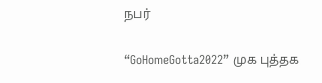நபர்

“GoHomeGotta2022” முக புத்தக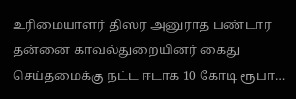உரிமையாளர் திஸர அனுராத பண்டார தன்னை காவல்துறையினர் கைது செய்தமைக்கு நட்ட ஈடாக 10 கோடி ரூபா…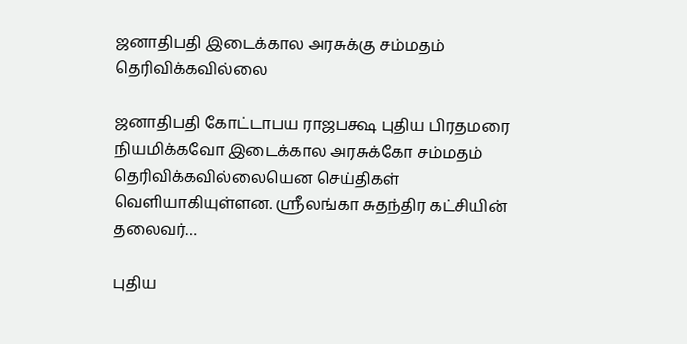ஜனாதிபதி இடைக்கால அரசுக்கு சம்மதம் தெரிவிக்கவில்லை

ஜனாதிபதி கோட்டாபய ராஜபக்ஷ புதிய பிரதமரை நியமிக்கவோ இடைக்கால அரசுக்கோ சம்மதம் தெரிவிக்கவில்லையென செய்திகள் வெளியாகியுள்ளன. ஸ்ரீலங்கா சுதந்திர கட்சியின் தலைவர்…

புதிய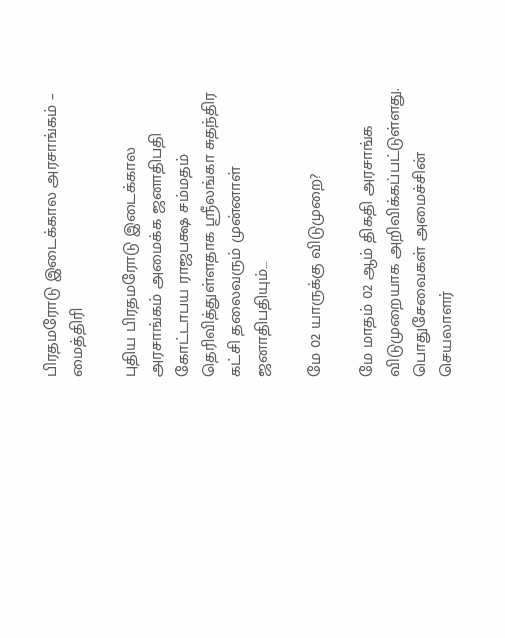பிரதமரோடு இடைக்கால அரசாங்கம் – மைத்திரி

புதிய பிரதமரோடு இடைக்கால அரசாங்கம் அமைக்க ஜனாதிபதி கோட்டாபய ராஜபக்ஷ சம்மதம் தெரிவித்துள்ளதாக ஸ்ரீலங்கா சுதந்திர கட்சி தலைவரும் முன்னாள் ஜனாதிபதியும்…

மே 02 யாருக்கு விடுமுறை?

மே மாதம் 02 ஆம் திகதி அரசாங்க விடுமுறையாக அறிவிக்கப்பட்டுள்ளது. பொதுசேவைகள் அமைச்சின் செயலாளர்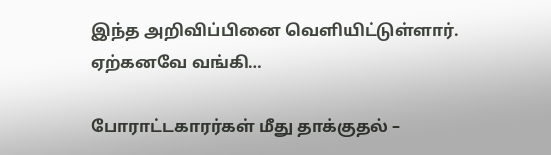இந்த அறிவிப்பினை வெளியிட்டுள்ளார். ஏற்கனவே வங்கி…

போராட்டகாரர்கள் மீது தாக்குதல் –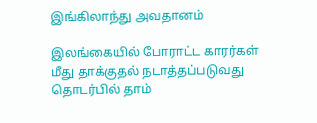இங்கிலாந்து அவதானம்

இலங்கையில் போராட்ட காரர்கள் மீது தாக்குதல் நடாத்தப்படுவது தொடர்பில் தாம்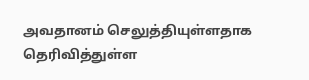அவதானம் செலுத்தியுள்ளதாக தெரிவித்துள்ள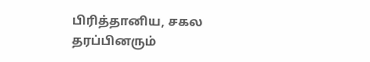பிரித்தானிய, சகல தரப்பினரும்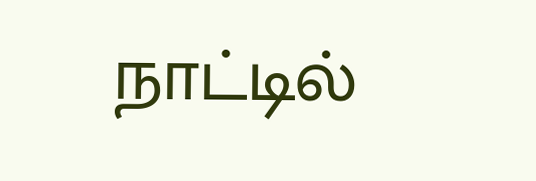நாட்டில்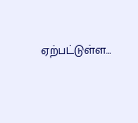ஏற்பட்டுள்ள…